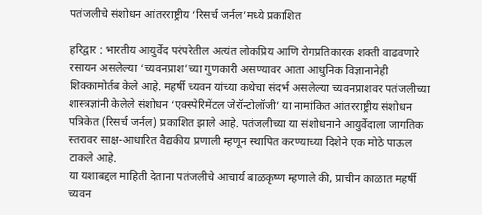पतंजलीचे संशोधन आंतरराष्ट्रीय ‘रिसर्च जर्नल’मध्ये प्रकाशित

हरिद्वार : भारतीय आयुर्वेद परंपरेतील अत्यंत लोकप्रिय आणि रोगप्रतिकारक शक्ती वाढवणारे रसायन असलेल्या ‘च्यवनप्राश’च्या गुणकारी असण्यावर आता आधुनिक विज्ञानानेही शिक्कामोर्तब केले आहे. महर्षी च्यवन यांच्या कथेचा संदर्भ असलेल्या च्यवनप्राशवर पतंजलीच्या शास्त्रज्ञांनी केलेले संशोधन ‘एक्स्पेरिमेंटल जेरॉन्टोलॉजी’ या नामांकित आंतरराष्ट्रीय संशोधन पत्रिकेत (रिसर्च जर्नल) प्रकाशित झाले आहे. पतंजलीच्या या संशोधनाने आयुर्वेदाला जागतिक स्तरावर साक्ष-आधारित वैद्यकीय प्रणाली म्हणून स्थापित करण्याच्या दिशेने एक मोठे पाऊल टाकले आहे.
या यशाबद्दल माहिती देताना पतंजलीचे आचार्य बाळकृष्ण म्हणाले की, प्राचीन काळात महर्षी च्यवन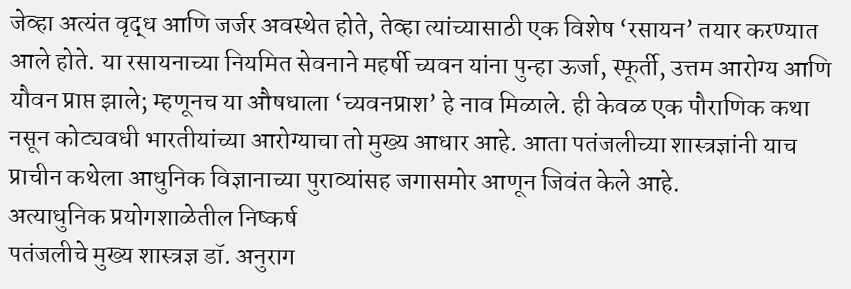जेव्हा अत्यंत वृद्ध आणि जर्जर अवस्थेत होते, तेव्हा त्यांच्यासाठी एक विशेष ‘रसायन’ तयार करण्यात आले होते. या रसायनाच्या नियमित सेवनाने महर्षी च्यवन यांना पुन्हा ऊर्जा, स्फूर्ती, उत्तम आरोग्य आणि यौवन प्राप्त झाले; म्हणूनच या औषधाला ‘च्यवनप्राश’ हे नाव मिळाले. ही केवळ एक पौराणिक कथा नसून कोट्यवधी भारतीयांच्या आरोग्याचा तो मुख्य आधार आहे. आता पतंजलीच्या शास्त्रज्ञांनी याच प्राचीन कथेला आधुनिक विज्ञानाच्या पुराव्यांसह जगासमोर आणून जिवंत केले आहे.
अत्याधुनिक प्रयोगशाळेतील निष्कर्ष
पतंजलीचे मुख्य शास्त्रज्ञ डॉ. अनुराग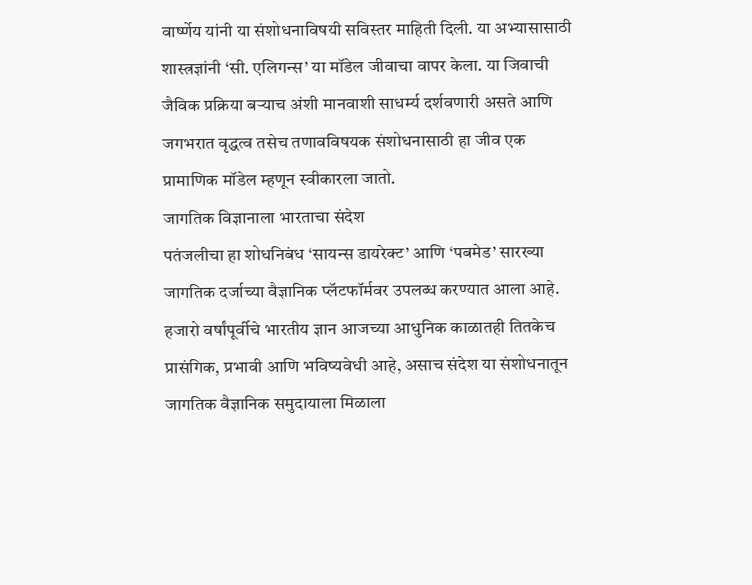वार्ष्णेय यांनी या संशोधनाविषयी सविस्तर माहिती दिली. या अभ्यासासाठी शास्त्रज्ञांनी ‘सी. एलिगन्स’ या मॉडेल जीवाचा वापर केला. या जिवाची जैविक प्रक्रिया बऱ्याच अंशी मानवाशी साधर्म्य दर्शवणारी असते आणि जगभरात वृद्धत्व तसेच तणावविषयक संशोधनासाठी हा जीव एक प्रामाणिक मॉडेल म्हणून स्वीकारला जातो.
जागतिक विज्ञानाला भारताचा संदेश
पतंजलीचा हा शोधनिबंध ‘सायन्स डायरेक्ट’ आणि ‘पबमेड’ सारख्या जागतिक दर्जाच्या वैज्ञानिक प्लॅटफॉर्मवर उपलब्ध करण्यात आला आहे. हजारो वर्षांपूर्वीचे भारतीय ज्ञान आजच्या आधुनिक काळातही तितकेच प्रासंगिक, प्रभावी आणि भविष्यवेधी आहे, असाच संदेश या संशोधनातून जागतिक वैज्ञानिक समुदायाला मिळाला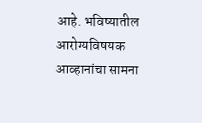आहे. भविष्यातील आरोग्यविषयक आव्हानांचा सामना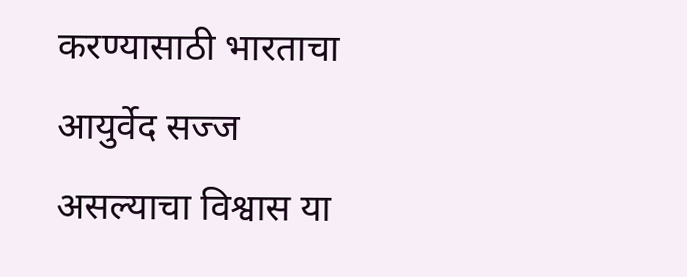करण्यासाठी भारताचा आयुर्वेद सज्ज असल्याचा विश्वास या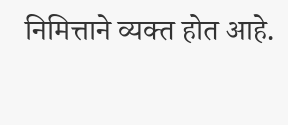निमित्ताने व्यक्त होत आहे.